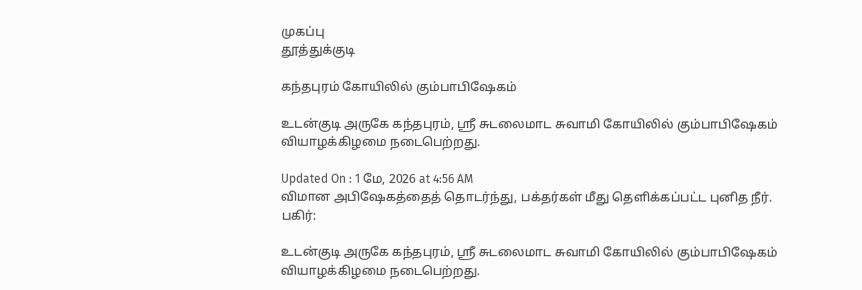முகப்பு
தூத்துக்குடி

கந்தபுரம் கோயிலில் கும்பாபிஷேகம்

உடன்குடி அருகே கந்தபுரம், ஸ்ரீ சுடலைமாட சுவாமி கோயிலில் கும்பாபிஷேகம் வியாழக்கிழமை நடைபெற்றது.

Updated On : 1 மே, 2026 at 4:56 AM
விமான அபிஷேகத்தைத் தொடர்ந்து, பக்தர்கள் மீது தெளிக்கப்பட்ட புனித நீர்.
பகிர்:

உடன்குடி அருகே கந்தபுரம், ஸ்ரீ சுடலைமாட சுவாமி கோயிலில் கும்பாபிஷேகம் வியாழக்கிழமை நடைபெற்றது.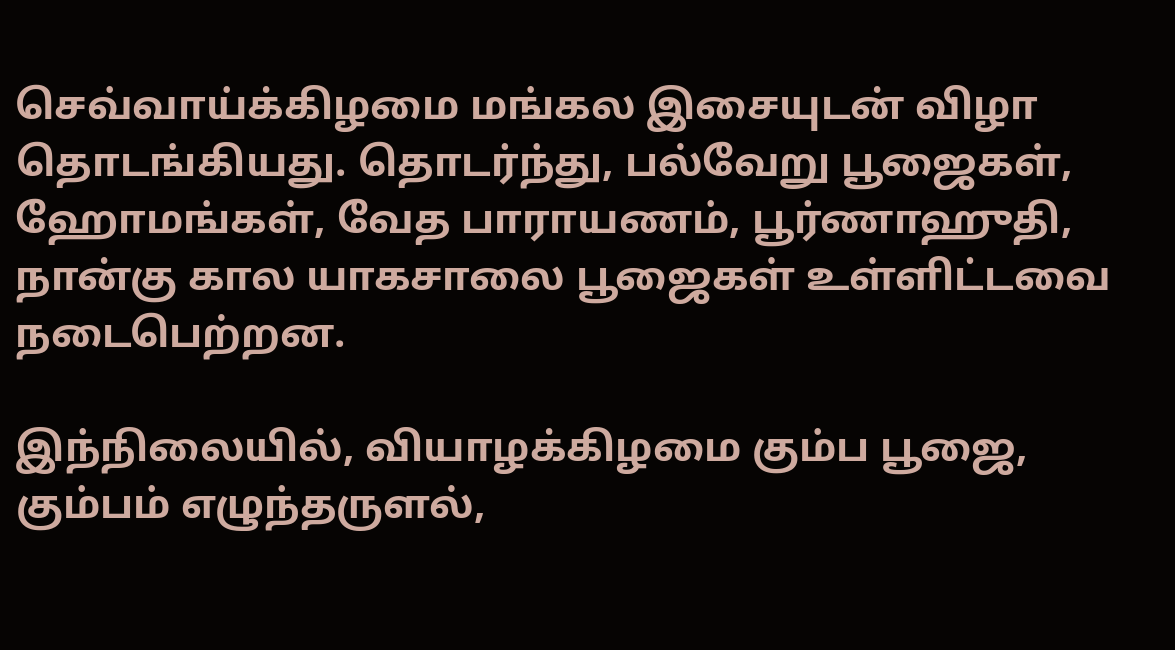செவ்வாய்க்கிழமை மங்கல இசையுடன் விழா தொடங்கியது. தொடர்ந்து, பல்வேறு பூஜைகள், ஹோமங்கள், வேத பாராயணம், பூர்ணாஹுதி, நான்கு கால யாகசாலை பூஜைகள் உள்ளிட்டவை நடைபெற்றன.

இந்நிலையில், வியாழக்கிழமை கும்ப பூஜை, கும்பம் எழுந்தருளல்,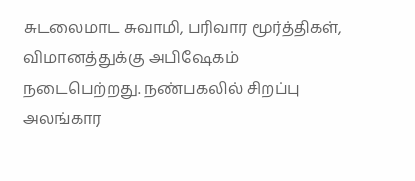சுடலைமாட சுவாமி, பரிவார மூர்த்திகள், விமானத்துக்கு அபிஷேகம் நடைபெற்றது. நண்பகலில் சிறப்பு அலங்கார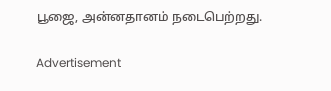பூஜை, அன்னதானம் நடைபெற்றது.

Advertisement